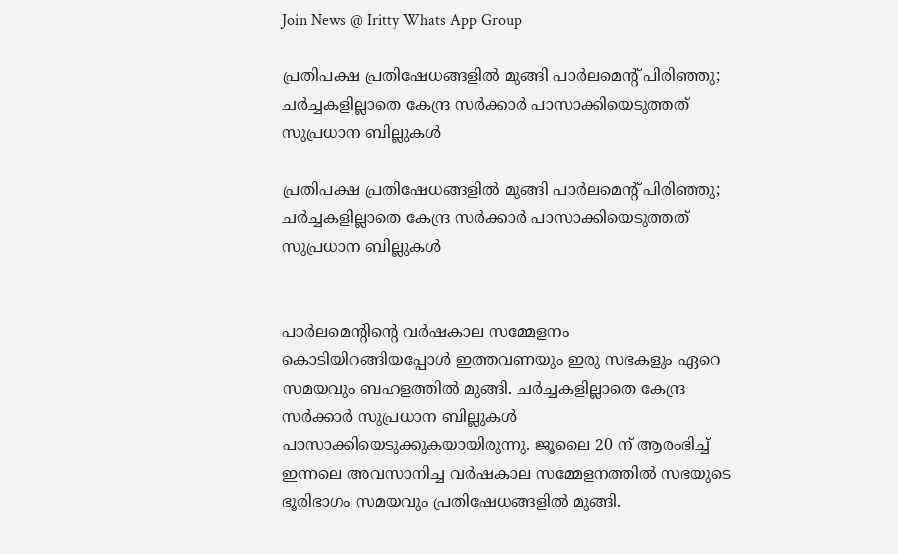Join News @ Iritty Whats App Group

പ്രതിപക്ഷ പ്രതിഷേധങ്ങളിൽ മുങ്ങി പാർലമെന്റ് പിരിഞ്ഞു; ചർച്ചകളില്ലാതെ കേന്ദ്ര സർക്കാർ പാസാക്കിയെടുത്തത് സുപ്രധാന ബില്ലുകൾ

പ്രതിപക്ഷ പ്രതിഷേധങ്ങളിൽ മുങ്ങി പാർലമെന്റ് പിരിഞ്ഞു; ചർച്ചകളില്ലാതെ കേന്ദ്ര സർക്കാർ പാസാക്കിയെടുത്തത് സുപ്രധാന ബില്ലുകൾ


പാർലമെന്റിന്റെ വർഷകാല സമ്മേളനം കൊടിയിറങ്ങിയപ്പോൾ ഇത്തവണയും ഇരു സഭകളും ഏറെ സമയവും ബഹളത്തിൽ മുങ്ങി. ചർച്ചകളില്ലാതെ കേന്ദ്ര സർക്കാർ സുപ്രധാന ബില്ലുകൾ പാസാക്കിയെടുക്കുകയായിരുന്നു. ജൂലൈ 20 ന് ആരംഭിച്ച് ഇന്നലെ അവസാനിച്ച വർഷകാല സമ്മേളനത്തിൽ സഭയുടെ ഭൂരിഭാഗം സമയവും പ്രതിഷേധങ്ങളിൽ മുങ്ങി.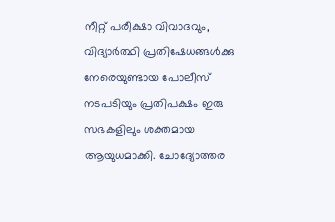നീറ്റ് പരീക്ഷാ വിവാദവും, വിദ്യാർത്ഥി പ്രതിഷേധങ്ങൾക്കു നേരെയുണ്ടായ പോലീസ് നടപടിയും പ്രതിപക്ഷം ഇരു സഭകളിലും ശക്തമായ ആയുധമാക്കി. ചോദ്യോത്തര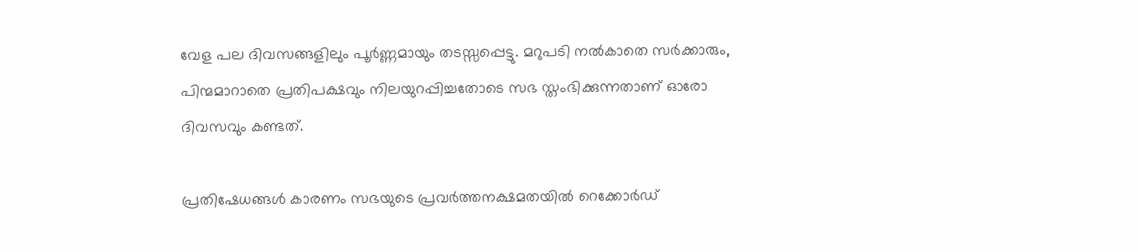വേള പല ദിവസങ്ങളിലും പൂർണ്ണമായും തടസ്സപ്പെട്ടു. മറുപടി നൽകാതെ സർക്കാരും, പിന്മമാറാതെ പ്രതിപക്ഷവും നിലയുറപ്പിച്ചതോടെ സഭ സ്തംഭിക്കുന്നതാണ് ഓരോ ദിവസവും കണ്ടത്.

പ്രതിഷേധങ്ങൾ കാരണം സഭയുടെ പ്രവർത്തനക്ഷമതയിൽ റെക്കോർഡ്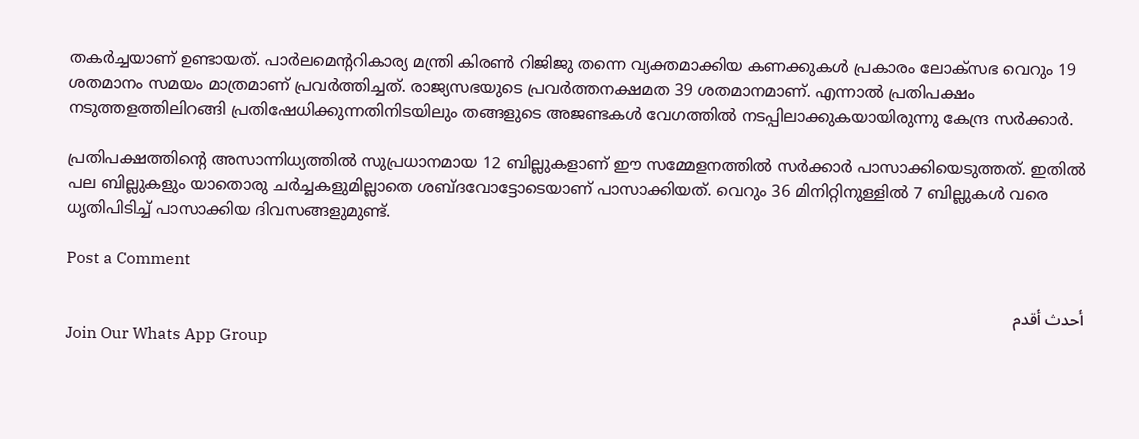തകർച്ചയാണ് ഉണ്ടായത്. പാർലമെൻ്ററികാര്യ മന്ത്രി കിരൺ റിജിജു തന്നെ വ്യക്തമാക്കിയ കണക്കുകൾ പ്രകാരം ലോക്‌സഭ വെറും 19 ശതമാനം സമയം മാത്രമാണ് പ്രവർത്തിച്ചത്. രാജ്യസഭയുടെ പ്രവർത്തനക്ഷമത 39 ശതമാനമാണ്. എന്നാൽ പ്രതിപക്ഷം നടുത്തളത്തിലിറങ്ങി പ്രതിഷേധിക്കുന്നതിനിടയിലും തങ്ങളുടെ അജണ്ടകൾ വേഗത്തിൽ നടപ്പിലാക്കുകയായിരുന്നു കേന്ദ്ര സർക്കാർ.

പ്രതിപക്ഷത്തിൻ്റെ അസാന്നിധ്യത്തിൽ സുപ്രധാനമായ 12 ബില്ലുകളാണ് ഈ സമ്മേളനത്തിൽ സർക്കാർ പാസാക്കിയെടുത്തത്. ഇതിൽ പല ബില്ലുകളും യാതൊരു ചർച്ചകളുമില്ലാതെ ശബ്ദവോട്ടോടെയാണ് പാസാക്കിയത്. വെറും 36 മിനിറ്റിനുള്ളിൽ 7 ബില്ലുകൾ വരെ ധൃതിപിടിച്ച് പാസാക്കിയ ദിവസങ്ങളുമുണ്ട്.

Post a Comment

أحدث أقدم
Join Our Whats App Group